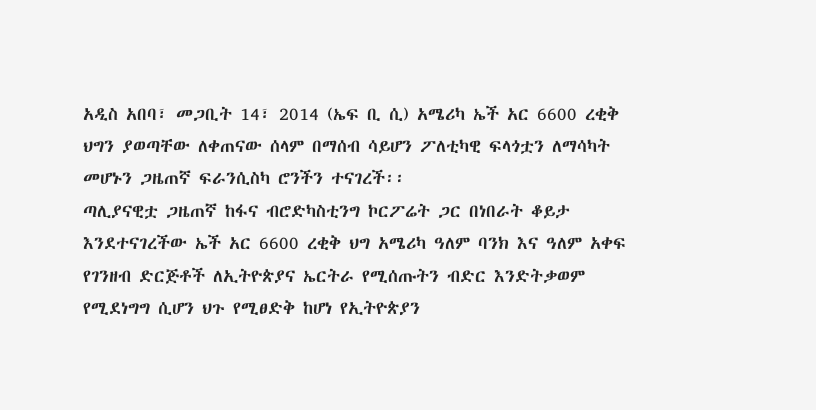አዲስ አበባ፣ መጋቢት 14፣ 2014 (ኤፍ ቢ ሲ) አሜሪካ ኤች አር 6600 ረቂቅ ህግን ያወጣቸው ለቀጠናው ሰላም በማሰብ ሳይሆን ፖለቲካዊ ፍላጎቷን ለማሳካት መሆኑን ጋዜጠኛ ፍራንሲስካ ሮንችን ተናገረች፡፡
ጣሊያናዊቷ ጋዜጠኛ ከፋና ብሮድካስቲንግ ኮርፖሬት ጋር በነበራት ቆይታ እንደተናገረችው ኤች አር 6600 ረቂቅ ህግ አሜሪካ ዓለም ባንክ እና ዓለም አቀፍ የገንዘብ ድርጅቶች ለኢትዮጵያና ኤርትራ የሚሰጡትን ብድር እንድትቃወም የሚደነግግ ሲሆን ህጉ የሚፀድቅ ከሆነ የኢትዮጵያን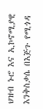ህዝብ ኑሮ እና ኢኮኖሚያዊ እንቅስቃሴ በእጅጉ የሚጎዳ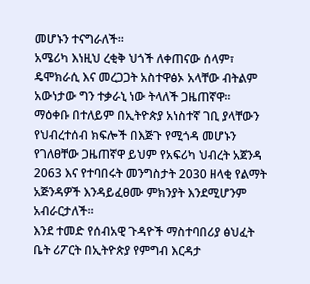መሆኑን ተናግራለች፡፡
አሜሪካ እነዚህ ረቂቅ ህጎች ለቀጠናው ሰላም፣ ዴሞክራሲ እና መረጋጋት አስተዋፅኦ አላቸው ብትልም አውነታው ግን ተቃራኒ ነው ትላለች ጋዜጠኛዋ፡፡
ማዕቀቡ በተለይም በኢትዮጵያ አነስተኛ ገቢ ያላቸውን የህብረተሰብ ክፍሎች በእጅጉ የሚጎዳ መሆኑን የገለፀቸው ጋዜጠኛዋ ይህም የአፍሪካ ህብረት አጀንዳ 2063 እና የተባበሩት መንግስታት 2030 ዘላቂ የልማት አጅንዳዎች እንዳይፈፀሙ ምክንያት እንደሚሆንም አብራርታለች፡፡
እንደ ተመድ የሰብአዊ ጉዳዮች ማስተባበሪያ ፅህፈት ቤት ሪፖርት በኢትዮጵያ የምግብ እርዳታ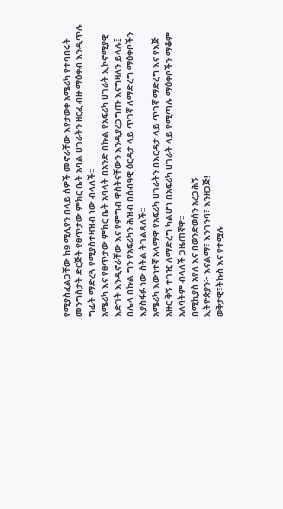የሚያስፈልጋቸው ከ9 ሚሊየን በላይ ሰዎች መኖራቸው እየታወቀ አሜሪካ የተባበሩት መንግስታት ድርጅት የፀጥታው ምክር ቤት አባል ሀገራትን ዘርፈ ብዙ ማዕቀብ እንዲጥሉ ግፊት ማድረጓ የሚያስተዛዝብ ነው ብላለች፡፡
አሜሪካ እና የፀጥታው ምክር ቤት አባላት በአንድ በኩል የአፍሪካ ሀገራት ኢኮኖሚያዊ እድገት እንዲኖራቸው እና የምግብ ዋስትናቸውን እንዲያረጋግጡ እናግዛለን ይላሉ፤ በሌላ በኩል ግን የአፍሪካን ሕዝብ በሰብዓዊ ዕርዳታ ላይ ጥገኛ ለማድረግ ማዕቀቦችን እያስፋፉ ነው ስትል ትገልጻለች፡፡
አሜሪካ እውነተኛ አላማዋ የአፍሪካ ሀገራትን በእርዳታ ላይ ጥገኛ ማድረግ እና የእጅ አዙር ቅኝ ተገዢ ለማድረግ ካልሆነ በአፍሪካ ሀገራት ላይ የሚጣሉ ማዕቀቦችን ማቆም አለባትም ብላለች ጋዜጠኛዋ፡፡
በሚኪያስ አየለ እና በወንድወሰን አረጋሕኝ
ኢትዮጵያን፦ እናልማ፣ እንገንባ፣ እንዘጋጅ!
ወቅታዊ፣ትኩስ እና የተሟሉ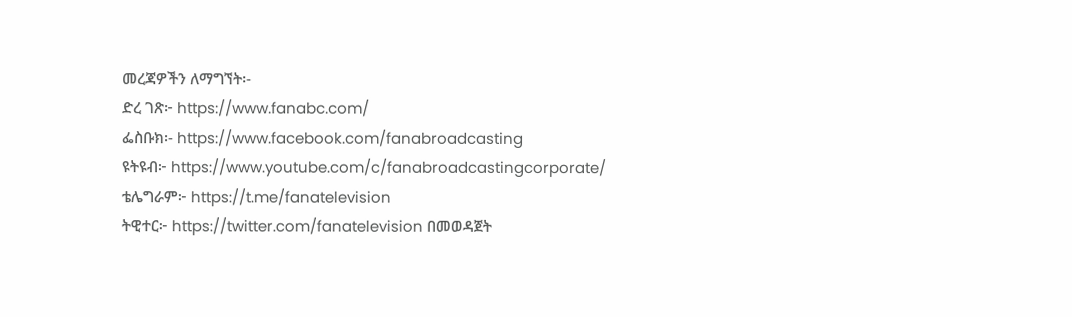መረጃዎችን ለማግኘት፡-
ድረ ገጽ፦ https://www.fanabc.com/
ፌስቡክ፡- https://www.facebook.com/fanabroadcasting
ዩትዩብ፦ https://www.youtube.com/c/fanabroadcastingcorporate/
ቴሌግራም፦ https://t.me/fanatelevision
ትዊተር፦ https://twitter.com/fanatelevision በመወዳጀት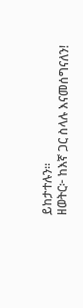ይከታተሉን፡፡
ዘወትር፦ ከእኛ ጋር ስላሉ እናመሰግናለን!